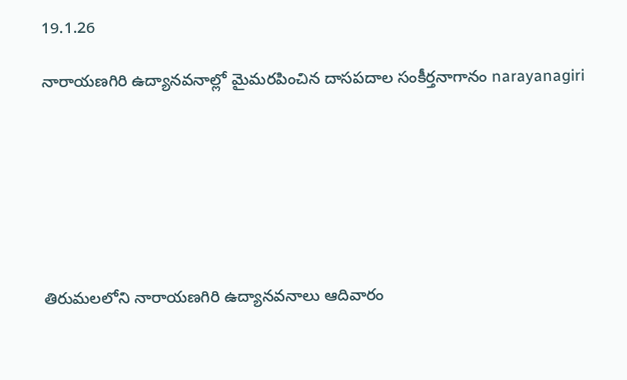19.1.26

నారాయ‌ణ‌గిరి ఉద్యాన‌వ‌నాల్లో మైమ‌ర‌పించిన దాసప‌దాల‌ సంకీర్త‌నాగానం narayanagiri







తిరుమలలోని నారాయణగిరి ఉద్యానవనాలు ఆదివారం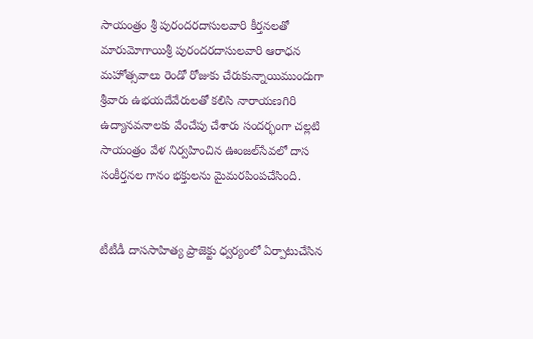సాయంత్రం శ్రీ పురందరదాసులవారి కీర్తనలతో మారుమోగాయిశ్రీ పురందరదాసులవారి ఆరాధన మహోత్సవాలు రెండో రోజుకు చేరుకున్నాయిముందుగా శ్రీవారు ఉభయదేవేరులతో కలిసి నారాయణగిరి ఉద్యానవనాలకు వేంచేపు చేశారు సంద‌ర్భంగా చల్లటి సాయంత్రం వేళ నిర్వ‌హించిన ఊంజ‌ల్‌సేవ‌లో దాస సంకీర్తనల గానం భక్తులను మైమరపింపచేసింది.


టీటీడీ దాససాహిత్య ప్రాజెక్టు ధ్వర్యంలో ఏర్పాటుచేసిన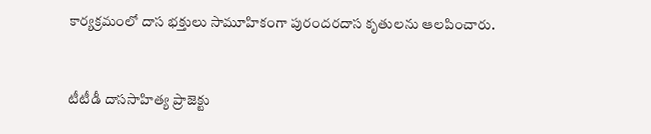కార్యక్రమంలో దాస భక్తులు సామూహికంగా పురందరదాస కృతులను ఆలపించారు.


టీటీడీ దాససాహిత్య ప్రాజెక్టు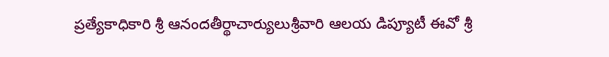ప్ర‌త్యేకాధికారి శ్రీ ఆనందతీర్థాచార్యులుశ్రీవారి ఆలయ డిప్యూటీ ఈవో శ్రీ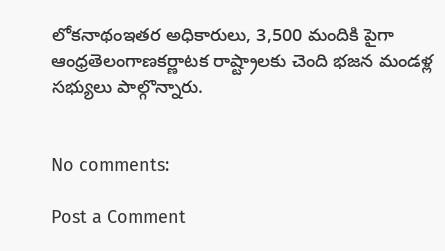లోకనాథంఇతర అధికారులు, 3,500 మందికి పైగా ఆంధ్రతెలంగాణకర్ణాటక రాష్ట్రాలకు చెంది భజన మండళ్ల సభ్యులు పాల్గొన్నారు.


No comments:

Post a Comment